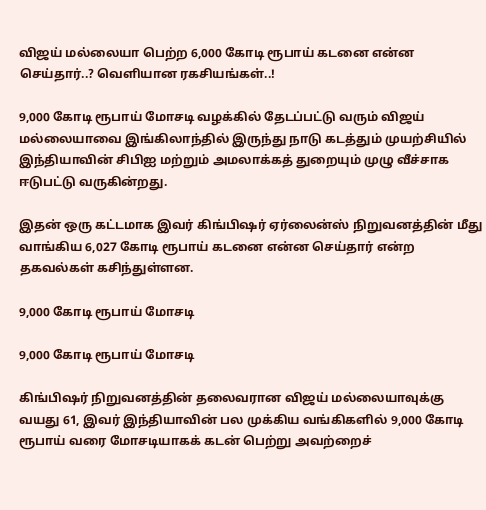விஜய் மல்லையா பெற்ற 6,000 கோடி ரூபாய் கடனை என்ன செய்தார்..? வெளியான ரகசியங்கள்..!

9,000 கோடி ரூபாய் மோசடி வழக்கில் தேடப்பட்டு வரும் விஜய் மல்லையாவை இங்கிலாந்தில் இருந்து நாடு கடத்தும் முயற்சியில் இந்தியாவின் சிபிஐ மற்றும் அமலாக்கத் துறையும் முழு வீச்சாக ஈடுபட்டு வருகின்றது.

இதன் ஒரு கட்டமாக இவர் கிங்பிஷர் ஏர்லைன்ஸ் நிறுவனத்தின் மீது வாங்கிய 6,027 கோடி ரூபாய் கடனை என்ன செய்தார் என்ற தகவல்கள் கசிந்துள்ளன.

9,000 கோடி ரூபாய் மோசடி

9,000 கோடி ரூபாய் மோசடி

கிங்பிஷர் நிறுவனத்தின் தலைவரான விஜய் மல்லையாவுக்கு வயது 61, இவர் இந்தியாவின் பல முக்கிய வங்கிகளில் 9,000 கோடி ரூபாய் வரை மோசடியாகக் கடன் பெற்று அவற்றைச்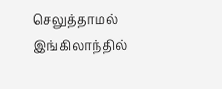செலுத்தாமல் இங்கிலாந்தில்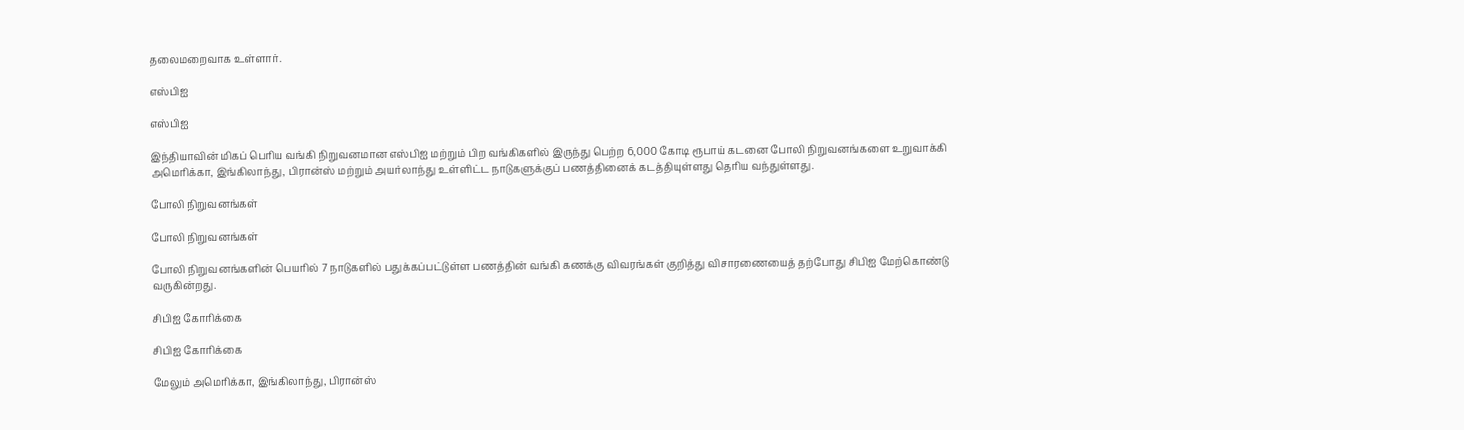தலைமறைவாக உள்ளார்.

எஸ்பிஐ

எஸ்பிஐ

இந்தியாவின் மிகப் பெரிய வங்கி நிறுவனமான எஸ்பிஐ மற்றும் பிற வங்கிகளில் இருந்து பெற்ற 6,000 கோடி ரூபாய் கடனை போலி நிறுவனங்களை உறுவாக்கி அமெரிக்கா, இங்கிலாந்து, பிரான்ஸ் மற்றும் அயர்லாந்து உள்ளிட்ட நாடுகளுக்குப் பணத்தினைக் கடத்தியுள்ளது தெரிய வந்துள்ளது.

போலி நிறுவனங்கள்

போலி நிறுவனங்கள்

போலி நிறுவனங்களின் பெயரில் 7 நாடுகளில் பதுக்கப்பட்டுள்ள பணத்தின் வங்கி கணக்கு விவரங்கள் குறித்து விசாரணையைத் தற்போது சிபிஐ மேற்கொண்டு வருகின்றது.

சிபிஐ கோரிக்கை

சிபிஐ கோரிக்கை

மேலும் அமெரிக்கா, இங்கிலாந்து, பிரான்ஸ்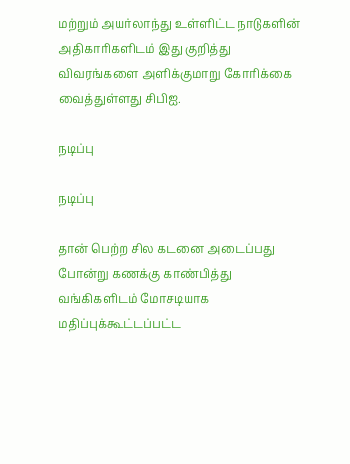மற்றும் அயர்லாந்து உள்ளிட்ட நாடுகளின் அதிகாரிகளிடம் இது குறித்து விவரங்களை அளிக்குமாறு கோரிக்கை வைத்துள்ளது சிபிஐ.

நடிப்பு

நடிப்பு

தான் பெற்ற சில கடனை அடைப்பது போன்று கணக்கு காண்பித்து வங்கிகளிடம் மோசடியாக மதிப்புக்கூட்டப்பட்ட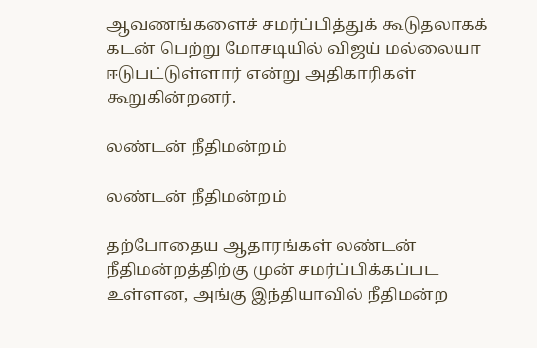ஆவணங்களைச் சமர்ப்பித்துக் கூடுதலாகக் கடன் பெற்று மோசடியில் விஜய் மல்லையா ஈடுபட்டுள்ளார் என்று அதிகாரிகள் கூறுகின்றனர்.

லண்டன் நீதிமன்றம்

லண்டன் நீதிமன்றம்

தற்போதைய ஆதாரங்கள் லண்டன் நீதிமன்றத்திற்கு முன் சமர்ப்பிக்கப்பட உள்ளன, அங்கு இந்தியாவில் நீதிமன்ற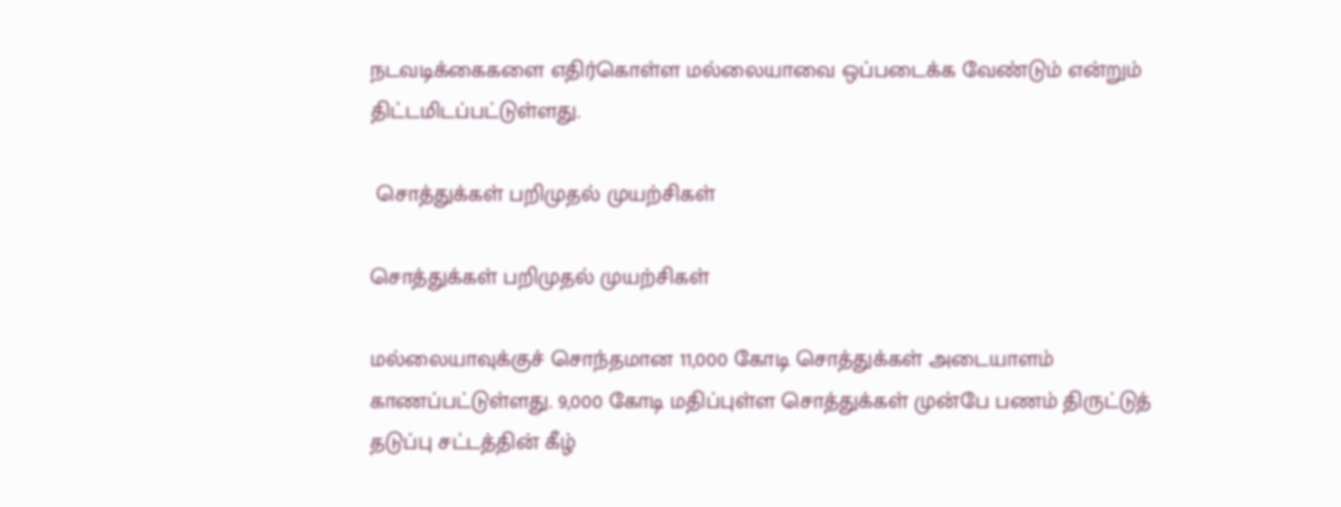நடவடிக்கைகளை எதிர்கொள்ள மல்லையாவை ஒப்படைக்க வேண்டும் என்றும் திட்டமிடப்பட்டுள்ளது.

 சொத்துக்கள் பறிமுதல் முயற்சிகள்

சொத்துக்கள் பறிமுதல் முயற்சிகள்

மல்லையாவுக்குச் சொந்தமான 11,000 கோடி சொத்துக்கள் அடையாளம் காணப்பட்டுள்ளது. 9,000 கோடி மதிப்புள்ள சொத்துக்கள் முன்பே பணம் திருட்டுத் தடுப்பு சட்டத்தின் கீழ்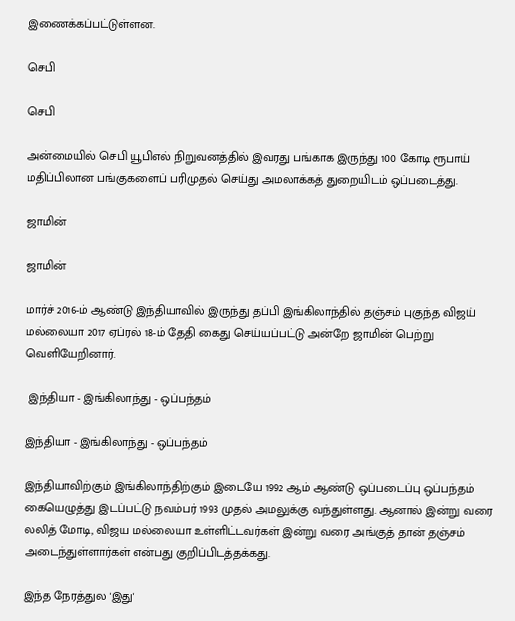இணைக்கப்பட்டுள்ளன.

செபி

செபி

அன்மையில் செபி யூபிஎல் நிறுவனத்தில் இவரது பங்காக இருந்து 100 கோடி ரூபாய் மதிப்பிலான பங்குகளைப் பரிமுதல் செய்து அமலாக்கத் துறையிடம் ஒப்படைத்து.

ஜாமின்

ஜாமின்

மார்ச் 2016-ம் ஆண்டு இந்தியாவில் இருந்து தப்பி இங்கிலாந்தில் தஞ்சம் புகுந்த விஜய் மல்லையா 2017 ஏப்ரல் 18-ம் தேதி கைது செய்யப்பட்டு அன்றே ஜாமின் பெற்று வெளியேறினார்.

 இந்தியா - இங்கிலாந்து - ஒப்பந்தம்

இந்தியா - இங்கிலாந்து - ஒப்பந்தம்

இந்தியாவிற்கும் இங்கிலாந்திற்கும் இடையே 1992 ஆம் ஆண்டு ஒப்படைப்பு ஒப்பந்தம் கையெழுத்து இடப்பட்டு நவம்பர் 1993 முதல் அமலுக்கு வந்துள்ளது. ஆனால் இன்று வரை லலித் மோடி, விஜய மல்லையா உள்ளிட்டவர்கள் இன்று வரை அங்குத் தான் தஞ்சம் அடைந்துள்ளார்கள் என்பது குறிப்பிடத்தக்கது.

இந்த நேரத்துல 'இது'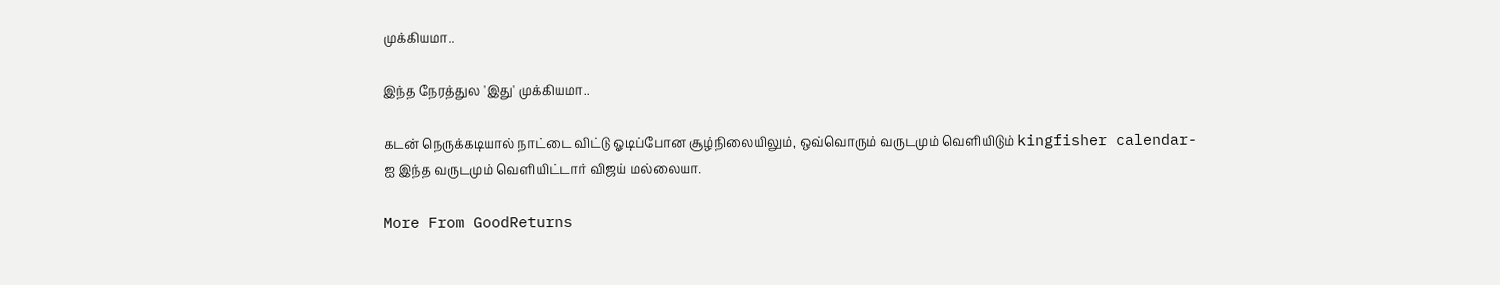முக்கியமா..

இந்த நேரத்துல 'இது' முக்கியமா..

கடன் நெருக்கடியால் நாட்டை விட்டு ஓடிப்போன சூழ்நிலையிலும், ஒவ்வொரும் வருடமும் வெளியிடும் kingfisher calendar-ஐ இந்த வருடமும் வெளியிட்டார் விஜய் மல்லையா.

More From GoodReturns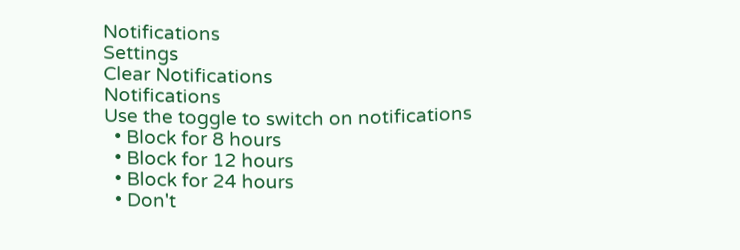Notifications
Settings
Clear Notifications
Notifications
Use the toggle to switch on notifications
  • Block for 8 hours
  • Block for 12 hours
  • Block for 24 hours
  • Don't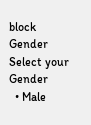block
Gender
Select your Gender
  • Male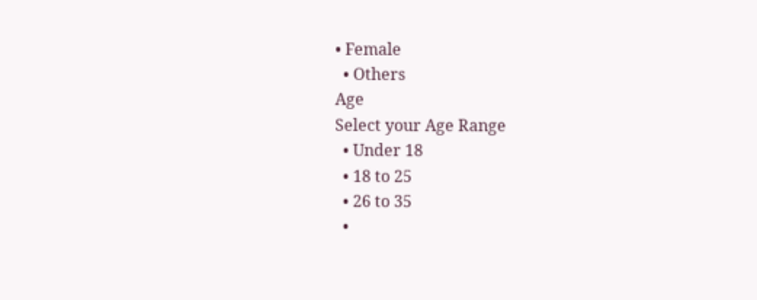• Female
  • Others
Age
Select your Age Range
  • Under 18
  • 18 to 25
  • 26 to 35
  •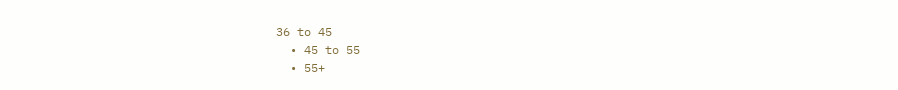36 to 45
  • 45 to 55
  • 55+